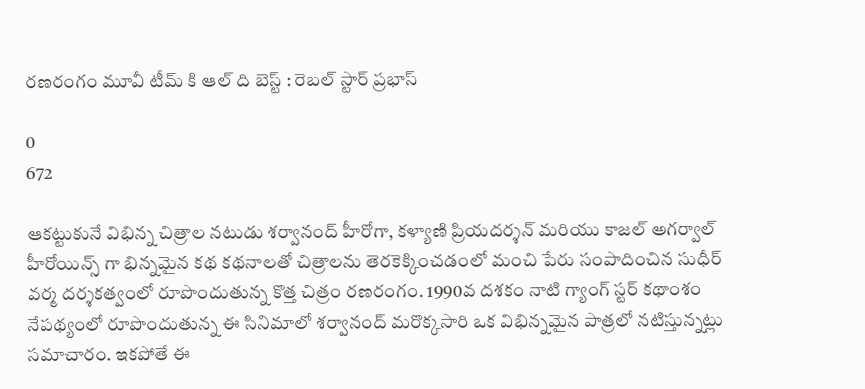రణరంగం మూవీ టీమ్ కి ఆల్ ది బెస్ట్ : రెబల్ స్టార్ ప్రభాస్

0
672

ఆకట్టుకునే విభిన్న చిత్రాల నటుడు శర్వానంద్ హీరోగా, కళ్యాణి ప్రియదర్శన్ మరియు కాజల్ అగర్వాల్ హీరోయిన్స్ గా భిన్నమైన కథ కథనాలతో చిత్రాలను తెరకెక్కించడంలో మంచి పేరు సంపాదించిన సుధీర్ వర్మ దర్శకత్వంలో రూపొందుతున్న కొత్త చిత్రం రణరంగం. 1990వ దశకం నాటి గ్యాంగ్ స్టర్ కథాంశం నేపథ్యంలో రూపొందుతున్న ఈ సినిమాలో శర్వానంద్ మరొక్కసారి ఒక విభిన్నమైన పాత్రలో నటిస్తున్నట్లు సమాచారం. ఇకపోతే ఈ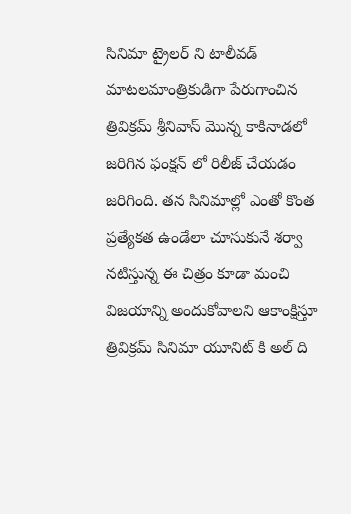సినిమా ట్రైలర్ ని టాలీవడ్ మాటలమాంత్రికుడిగా పేరుగాంచిన త్రివిక్రమ్ శ్రీనివాస్ మొన్న కాకినాడలో జరిగిన ఫంక్షన్ లో రిలీజ్ చేయడం జరిగింది. తన సినిమాల్లో ఎంతో కొంత ప్రత్యేకత ఉండేలా చూసుకునే శర్వా నటిస్తున్న ఈ చిత్రం కూడా మంచి విజయాన్ని అందుకోవాలని ఆకాంక్షిస్తూ త్రివిక్రమ్ సినిమా యూనిట్ కి అల్ ది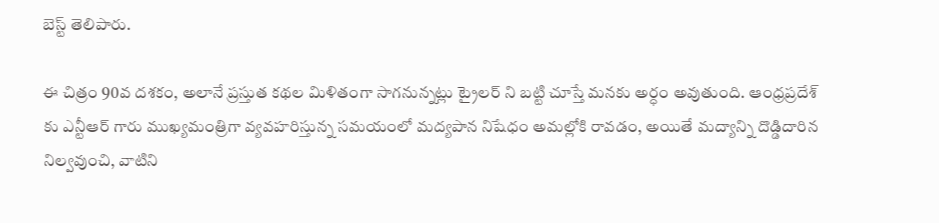బెస్ట్ తెలిపారు.

ఈ చిత్రం 90వ దశకం, అలానే ప్రస్తుత కథల మిళితంగా సాగనున్నట్లు ట్రైలర్ ని బట్టి చూస్తే మనకు అర్ధం అవుతుంది. ఆంధ్రప్రదేశ్ కు ఎన్టీఆర్ గారు ముఖ్యమంత్రిగా వ్యవహరిస్తున్న సమయంలో మద్యపాన నిషేధం అమల్లోకి రావడం, అయితే మద్యాన్ని దొడ్డిదారిన నిల్వవుంచి, వాటిని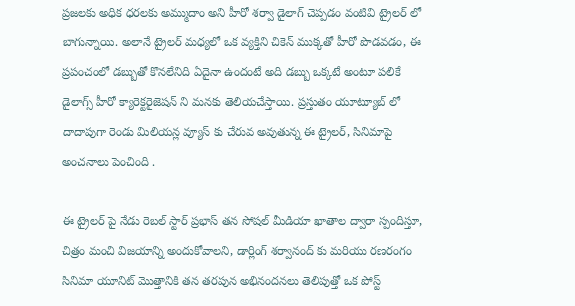ప్రజలకు అధిక ధరలకు అమ్ముదాం అని హీరో శర్వా డైలాగ్ చెప్పడం వంటివి ట్రైలర్ లో బాగున్నాయి. అలానే ట్రైలర్ మధ్యలో ఒక వ్యక్తిని చికెన్ ముక్కతో హీరో పొడవడం, ఈ ప్రపంచంలో డబ్బుతో కొనలేనిది ఏదైనా ఉందంటే అది డబ్బు ఒక్కటే అంటూ పలికే డైలాగ్స్ హీరో క్యారెక్టరైజెషన్ ని మనకు తెలియచేస్తాయి. ప్రస్తుతం యూట్యూబ్ లో దాదాపుగా రెండు మిలియన్ల వ్యూస్ కు చేరువ అవుతున్న ఈ ట్రైలర్, సినిమాపై అంచనాలు పెంచింది .

ఈ ట్రైలర్ పై నేడు రెబల్ స్టార్ ప్రభాస్ తన సోషల్ మీడియా ఖాతాల ద్వారా స్పందిస్తూ, చిత్రం మంచి విజయాన్ని అందుకోవాలని, డార్లింగ్ శర్వానంద్ కు మరియు రణరంగం సినిమా యూనిట్ మొత్తానికి తన తరపున అభినందనలు తెలిపుత్తో ఒక పోస్ట్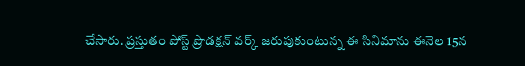చేసారు. ప్రస్తుతం పోస్ట్ ప్రొడక్షన్ వర్క్ జరుపుకుంటున్న ఈ సినిమాను ఈనెల 15న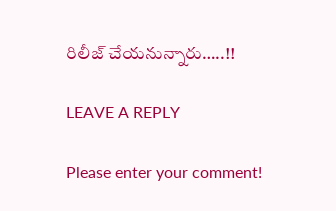రిలీజ్ చేయనున్నారు…..!!

LEAVE A REPLY

Please enter your comment!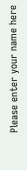Please enter your name here